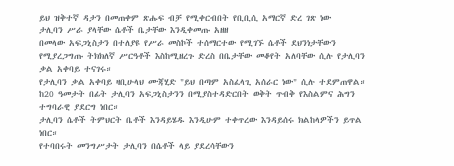ይህ ዝቅተኛ ዳታን በመጠቀም ጽሑፍ ብቻ የሚቀርብበት የቢቢሲ አማርኛ ድረ ገጽ ነው
ታሊባን ሥራ ያላቸው ሴቶች ቤታቸው እንዲቀመጡ አዘዘ
በመላው አፍጋኒስታን በተለያዩ የሥራ መስኮች ተሰማርተው የሚገኙ ሴቶች ደህንነታቸውን የሚያረጋግጡ ትክክለኛ ሥርዓቶች እስከሚዘረጉ ድረስ በቤታቸው መቆየት አለባቸው ሲሉ የታሊባን ቃል አቀባይ ተናገሩ።
የታሊባን ቃል አቀባይ ዛቢሁላህ ሙጃሂድ "ይህ በጣም አስፈላጊ አሰራር ነው" ሲሉ ተደምጠዋል።
ከ20 ዓመታት በፊት ታሊባን አፍጋኒስታንን በሚያስተዳድርበት ወቅት ጥብቅ የእስልምና ሕግን ተግባራዊ ያደርግ ነበር።
ታሊባን ሴቶች ትምህርት ቤቶች እንዳይሄዱ እንዲሁም ተቀጥረው እንዳይሰሩ ክልከላዎችን ይጥል ነበር።
የተባበሩት መንግሥታት ታሊባን በሴቶች ላይ ያደረሳቸውን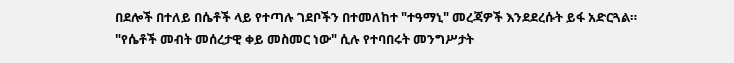በደሎች በተለይ በሴቶች ላይ የተጣሉ ገደቦችን በተመለከተ "ተዓማኒ" መረጃዎች እንደደረሱት ይፋ አድርጓል።
"የሴቶች መብት መሰረታዊ ቀይ መስመር ነው" ሲሉ የተባበሩት መንግሥታት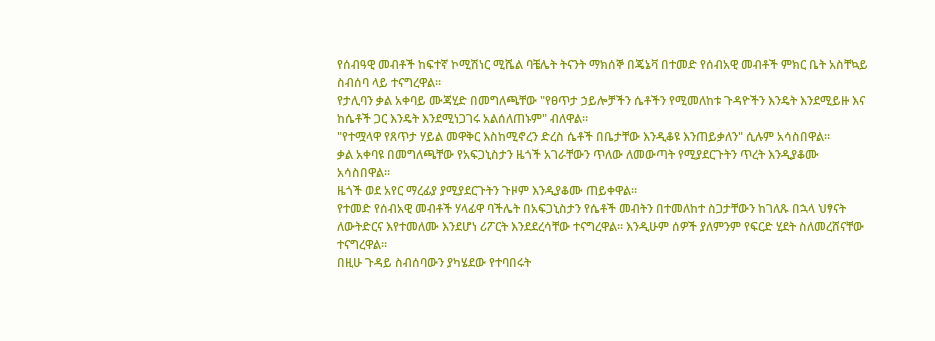የሰብዓዊ መብቶች ከፍተኛ ኮሚሽነር ሚሼል ባቼሌት ትናንት ማክሰኞ በጄኔቫ በተመድ የሰብአዊ መብቶች ምክር ቤት አስቸኳይ ስብሰባ ላይ ተናግረዋል።
የታሊባን ቃል አቀባይ ሙጃሂድ በመግለጫቸው "የፀጥታ ኃይሎቻችን ሴቶችን የሚመለከቱ ጉዳዮችን እንዴት እንደሚይዙ እና ከሴቶች ጋር እንዴት እንደሚነጋገሩ አልሰለጠኑም" ብለዋል።
"የተሟላዋ የጸጥታ ሃይል መዋቅር እስከሚኖረን ድረስ ሴቶች በቤታቸው እንዲቆዩ እንጠይቃለን" ሲሉም አሳስበዋል።
ቃል አቀባዩ በመግለጫቸው የአፍጋኒስታን ዜጎች አገራቸውን ጥለው ለመውጣት የሚያደርጉትን ጥረት እንዲያቆሙ አሳስበዋል።
ዜጎች ወደ አየር ማረፊያ ያሚያደርጉትን ጉዞም እንዲያቆሙ ጠይቀዋል።
የተመድ የሰብአዊ መብቶች ሃላፊዋ ባችሌት በአፍጋኒስታን የሴቶች መብትን በተመለከተ ስጋታቸውን ከገለጹ በኋላ ህፃናት ለውትድርና እየተመለሙ እንደሆነ ሪፖርት እንደደረሳቸው ተናግረዋል። እንዲሁም ሰዎች ያለምንም የፍርድ ሂደት ስለመረሸናቸው ተናግረዋል።
በዚሁ ጉዳይ ስብሰባውን ያካሄደው የተባበሩት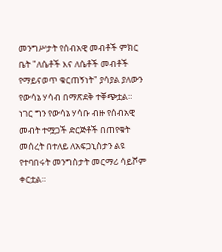መንግሥታት የሰብአዊ መብቶች ምክር ቤት "ለሴቶች እና ለሴቶች መብቶች የማይናወጥ ቁርጠኝነት" ያሳያል ያለውን የውሳኔ ሃሳብ በማጽደቅ ተቐጭቷል።
ነገር ግን የውሳኔ ሃሳቡ ብዙ የሰብአዊ መብት ተሟጋች ድርጅቶች በጠየቁት መሰረት በተለይ ለአፍጋኒስታን ልዩ የተባበሩት መንግስታት መርማሪ ሳይሾም ቀርቷል።